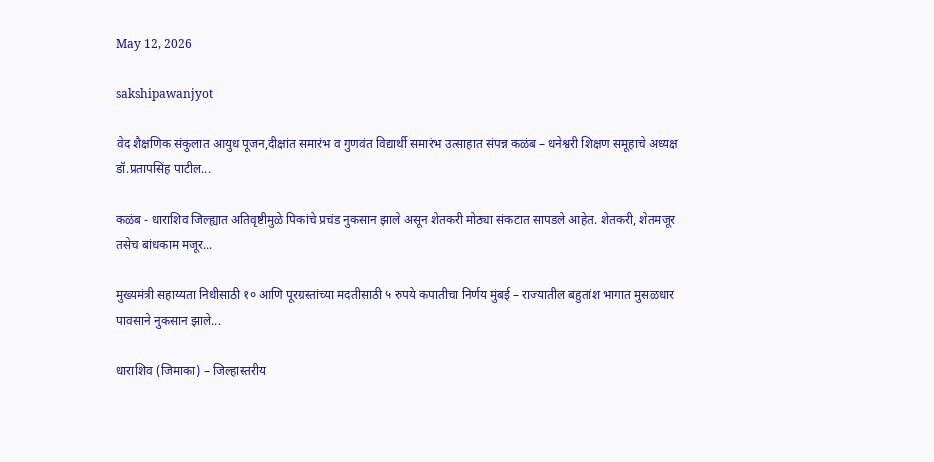May 12, 2026

sakshipawanjyot

वेद शैक्षणिक संकुलात आयुध पूजन,दीक्षांत समारंभ व गुणवंत विद्यार्थी समारंभ उत्साहात संपन्न कळंब – धनेश्वरी शिक्षण समूहाचे अध्यक्ष डॉ.प्रतापसिंह पाटील...

कळंब - धाराशिव जिल्ह्यात अतिवृष्टीमुळे पिकांचे प्रचंड नुकसान झाले असून शेतकरी मोठ्या संकटात सापडले आहेत. शेतकरी, शेतमजूर तसेच बांधकाम मजूर...

मुख्यमंत्री सहाय्यता निधीसाठी १० आणि पूरग्रस्तांच्या मदतीसाठी ५ रुपये कपातीचा निर्णय मुंबई – राज्यातील बहुतांश भागात मुसळधार पावसाने नुकसान झाले...

धाराशिव (जिमाका) – जिल्हास्तरीय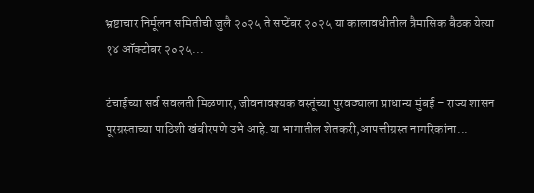भ्रष्टाचार निर्मूलन समितीची जुलै २०२५ ते सप्टेंबर २०२५ या कालावधीतील त्रैमासिक बैठक येत्या १४ ऑक्टोबर २०२५...

टंचाईच्या सर्व सवलती मिळणार, जीवनावश्यक वस्तूंच्या पुरवठ्याला प्राधान्य मुंबई – राज्य शासन पूरग्रस्ताच्या पाठिशी खंबीरपणे उभे आहे.या भागातील शेतकरी,आपत्तीग्रस्त नागरिकांना...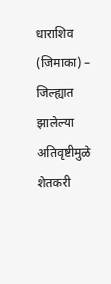धाराशिव (जिमाका) – जिल्ह्यात झालेल्या अतिवृष्टीमुळे शेतकरी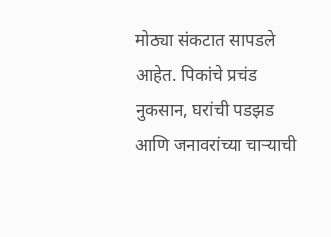मोठ्या संकटात सापडले आहेत. पिकांचे प्रचंड नुकसान, घरांची पडझड आणि जनावरांच्या चाऱ्याची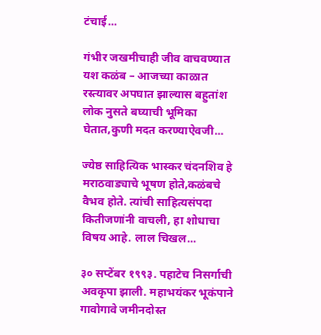टंचाई...

गंभीर जखमीचाही जीव वाचवण्यात यश कळंब – आजच्या काळात रस्त्यावर अपघात झाल्यास बहुतांश लोक नुसते बघ्याची भूमिका घेतात,कुणी मदत करण्याऐवजी...

ज्येष्ठ साहित्यिक भास्कर चंदनशिव हे मराठवाड्याचे भूषण होते,कळंबचे वैभव होते. त्यांची साहित्यसंपदा कितीजणांनी वाचली, हा शोधाचा विषय आहे. लाल चिखल...

३० सप्टेंबर १९९३. पहाटेच निसर्गाची अवकृपा झाली. महाभयंकर भूकंपाने गावोगावे जमीनदोस्त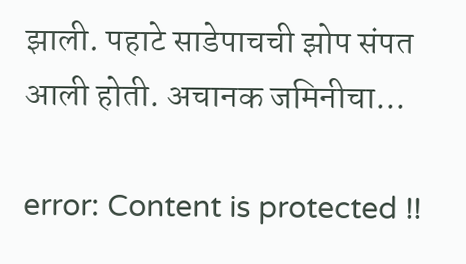झाली. पहाटे साडेपाचची झोप संपत आली होती. अचानक जमिनीचा...

error: Content is protected !!